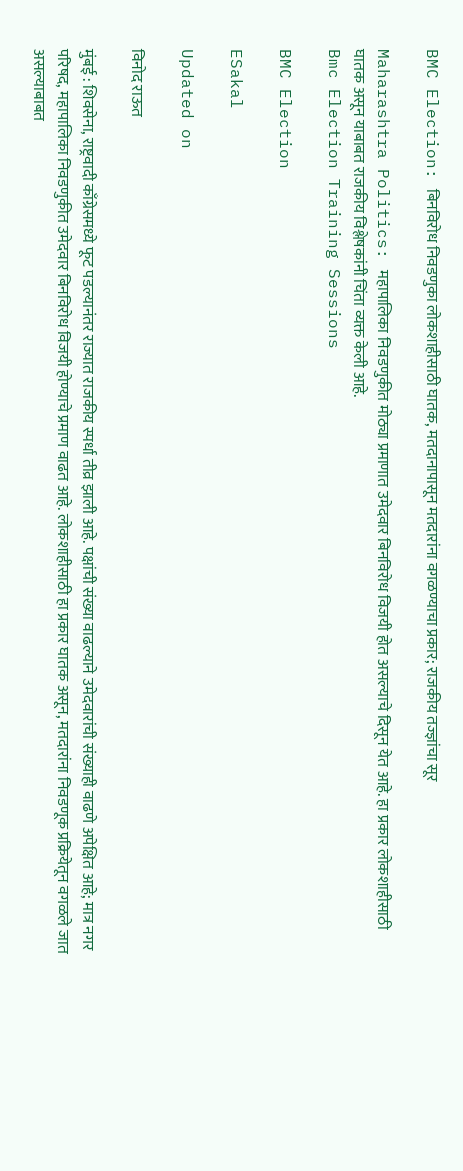BMC Election: बिनविरोध निवडणुका लोकशाहीसाठी घातक, मतदानापासून मतदारांना वगळण्याचा प्रकार; राजकीय तज्ज्ञांचा सूर

Maharashtra Politics: महापालिका निवडणुकीत मोठ्या प्रमाणात उमेदवार बिनविरोध विजयी होत असल्याचे दिसून येत आहे. हा प्रकार लोकशाहीसाठी घातक असून याबाबत राजकीय विश्लेषकांनी चिंता व्यक्त केली आहे.
Bmc Election Training Sessions

BMC Election

ESakal

Updated on

विनोद राऊत

मुंबई : शिवसेना, राष्ट्रवादी काँग्रेसमध्ये फूट पडल्यानंतर राज्यात राजकीय स्पर्धा तीव्र झाली आहे. पक्षांची संख्या वाढल्याने उमेदवारांची संख्याही वाढणे अपेक्षित आहे; मात्र नगर परिषद, महापालिका निवडणुकीत उमेदवार बिनविरोध विजयी होण्याचे प्रमाण वाढत आहे. लोकशाहीसाठी हा प्रकार घातक असून, मतदारांना निवडणूक प्रक्रियेतून वगळले जात असल्याबाबत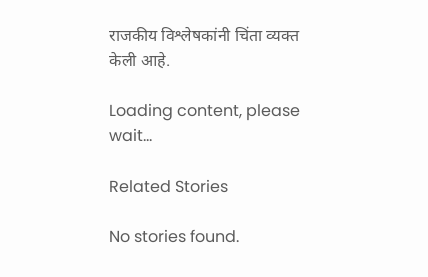राजकीय विश्लेषकांनी चिंता व्यक्त केली आहे.

Loading content, please wait...

Related Stories

No stories found.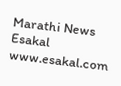Marathi News Esakal
www.esakal.com